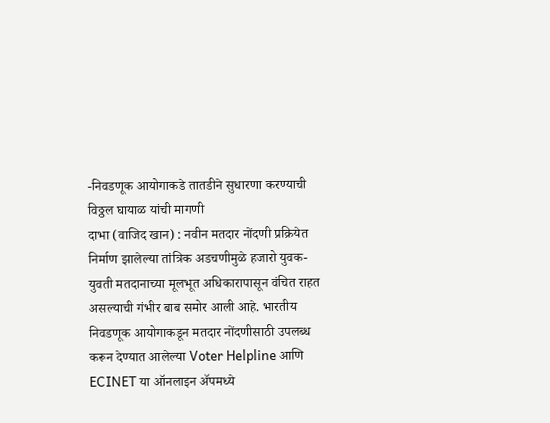-निवडणूक आयोगाकडे तातडीने सुधारणा करण्याची विठ्ठल घायाळ यांची मागणी
दाभा (वाजिद खान) : नवीन मतदार नोंदणी प्रक्रियेत निर्माण झालेल्या तांत्रिक अडचणीमुळे हजारो युवक-युवती मतदानाच्या मूलभूत अधिकारापासून वंचित राहत असल्याची गंभीर बाब समोर आली आहे. भारतीय निवडणूक आयोगाकडून मतदार नोंदणीसाठी उपलब्ध करून देण्यात आलेल्या Voter Helpline आणि ECINET या ऑनलाइन ॲपमध्ये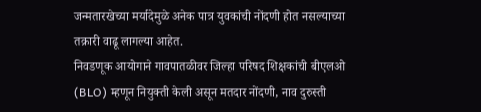जन्मतारखेच्या मर्यादेमुळे अनेक पात्र युवकांची नोंदणी होत नसल्याच्या तक्रारी वाढू लागल्या आहेत.
निवडणूक आयोगाने गावपातळीवर जिल्हा परिषद शिक्षकांची बीएलओ (BLO) म्हणून नियुक्ती केली असून मतदार नोंदणी, नाव दुरुस्ती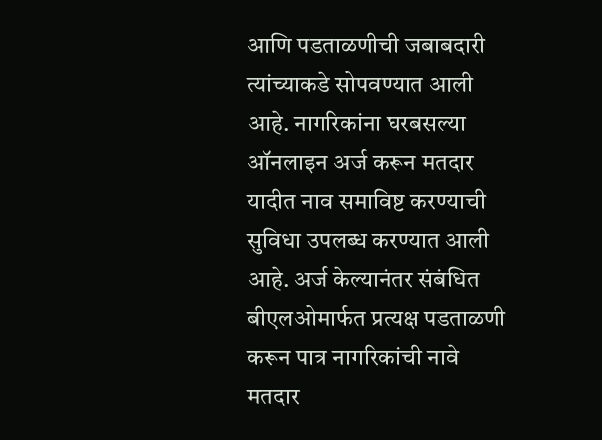आणि पडताळणीची जबाबदारी त्यांच्याकडे सोपवण्यात आली आहे. नागरिकांना घरबसल्या ऑनलाइन अर्ज करून मतदार यादीत नाव समाविष्ट करण्याची सुविधा उपलब्ध करण्यात आली आहे. अर्ज केल्यानंतर संबंधित बीएलओमार्फत प्रत्यक्ष पडताळणी करून पात्र नागरिकांची नावे मतदार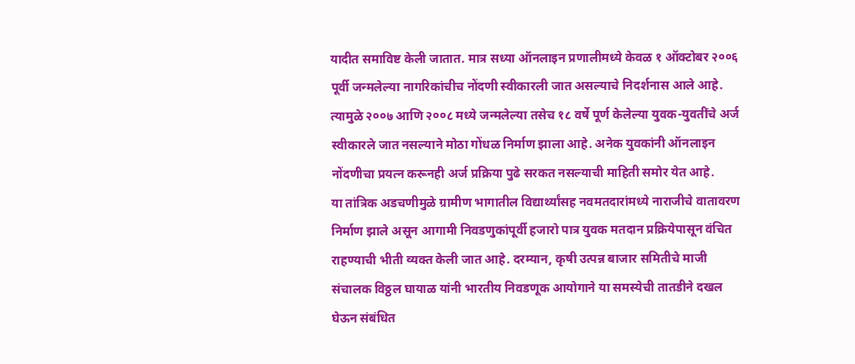यादीत समाविष्ट केली जातात. मात्र सध्या ऑनलाइन प्रणालीमध्ये केवळ १ ऑक्टोबर २००६ पूर्वी जन्मलेल्या नागरिकांचीच नोंदणी स्वीकारली जात असल्याचे निदर्शनास आले आहे. त्यामुळे २००७ आणि २००८ मध्ये जन्मलेल्या तसेच १८ वर्षे पूर्ण केलेल्या युवक-युवतींचे अर्ज स्वीकारले जात नसल्याने मोठा गोंधळ निर्माण झाला आहे. अनेक युवकांनी ऑनलाइन नोंदणीचा प्रयत्न करूनही अर्ज प्रक्रिया पुढे सरकत नसल्याची माहिती समोर येत आहे.
या तांत्रिक अडचणीमुळे ग्रामीण भागातील विद्यार्थ्यांसह नवमतदारांमध्ये नाराजीचे वातावरण निर्माण झाले असून आगामी निवडणुकांपूर्वी हजारो पात्र युवक मतदान प्रक्रियेपासून वंचित राहण्याची भीती व्यक्त केली जात आहे. दरम्यान, कृषी उत्पन्न बाजार समितीचे माजी संचालक विठ्ठल घायाळ यांनी भारतीय निवडणूक आयोगाने या समस्येची तातडीने दखल घेऊन संबंधित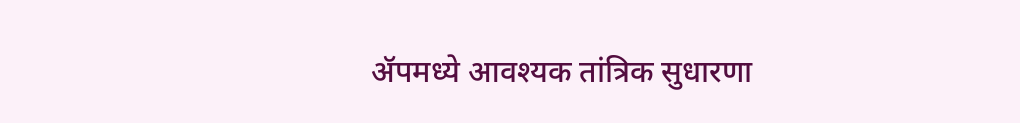ॲपमध्ये आवश्यक तांत्रिक सुधारणा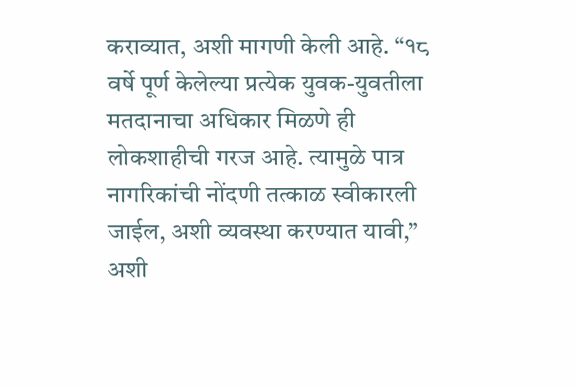कराव्यात, अशी मागणी केली आहे. “१८ वर्षे पूर्ण केलेल्या प्रत्येक युवक-युवतीला मतदानाचा अधिकार मिळणे ही लोकशाहीची गरज आहे. त्यामुळे पात्र नागरिकांची नोंदणी तत्काळ स्वीकारली जाईल, अशी व्यवस्था करण्यात यावी,” अशी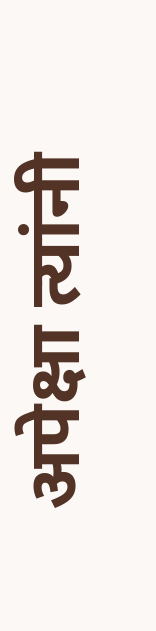अपेक्षा त्यांनी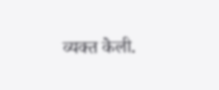व्यक्त केली.